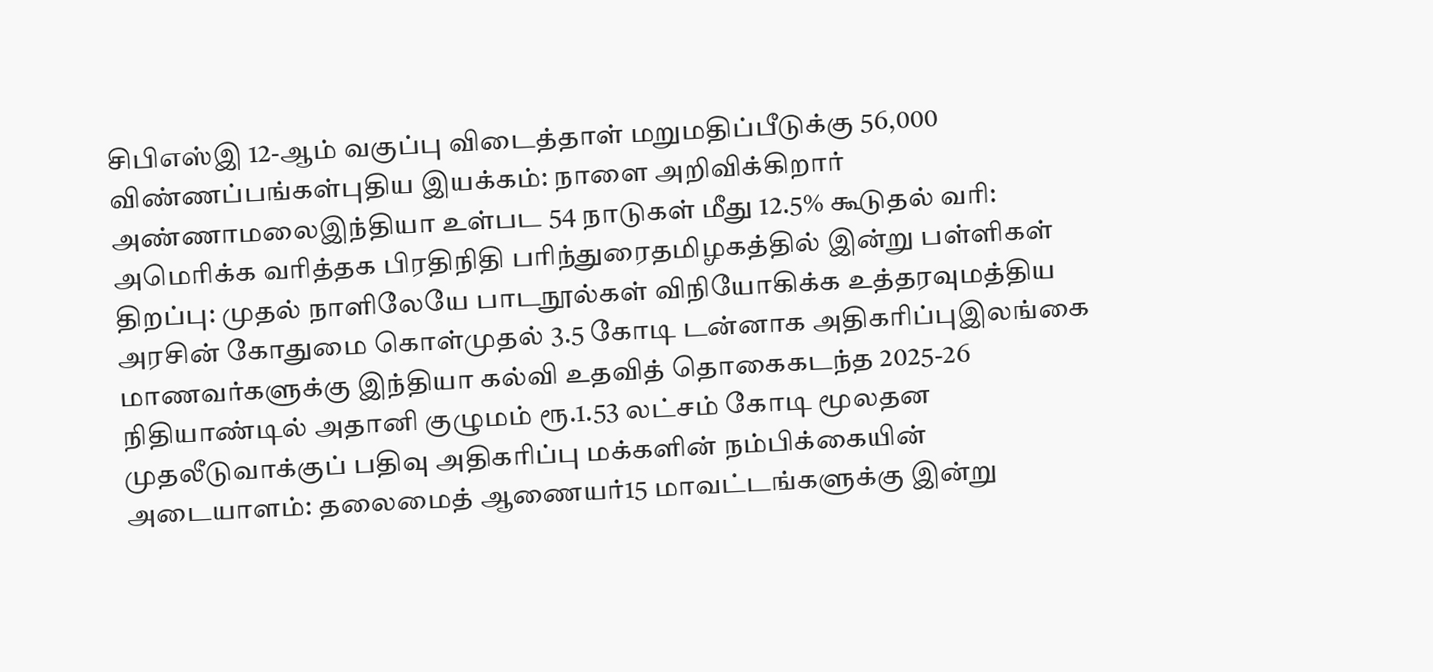சிபிஎஸ்இ 12-ஆம் வகுப்பு விடைத்தாள் மறுமதிப்பீடுக்கு 56,000 விண்ணப்பங்கள்புதிய இயக்கம்: நாளை அறிவிக்கிறார் அண்ணாமலைஇந்தியா உள்பட 54 நாடுகள் மீது 12.5% கூடுதல் வரி: அமெரிக்க வரித்தக பிரதிநிதி பரிந்துரைதமிழகத்தில் இன்று பள்ளிகள் திறப்பு: முதல் நாளிலேயே பாடநூல்கள் விநியோகிக்க உத்தரவுமத்திய அரசின் கோதுமை கொள்முதல் 3.5 கோடி டன்னாக அதிகரிப்புஇலங்கை மாணவர்களுக்கு இந்தியா கல்வி உதவித் தொகைகடந்த 2025-26 நிதியாண்டில் அதானி குழுமம் ரூ.1.53 லட்சம் கோடி மூலதன முதலீடுவாக்குப் பதிவு அதிகரிப்பு மக்களின் நம்பிக்கையின் அடையாளம்: தலைமைத் ஆணையர்15 மாவட்டங்களுக்கு இன்று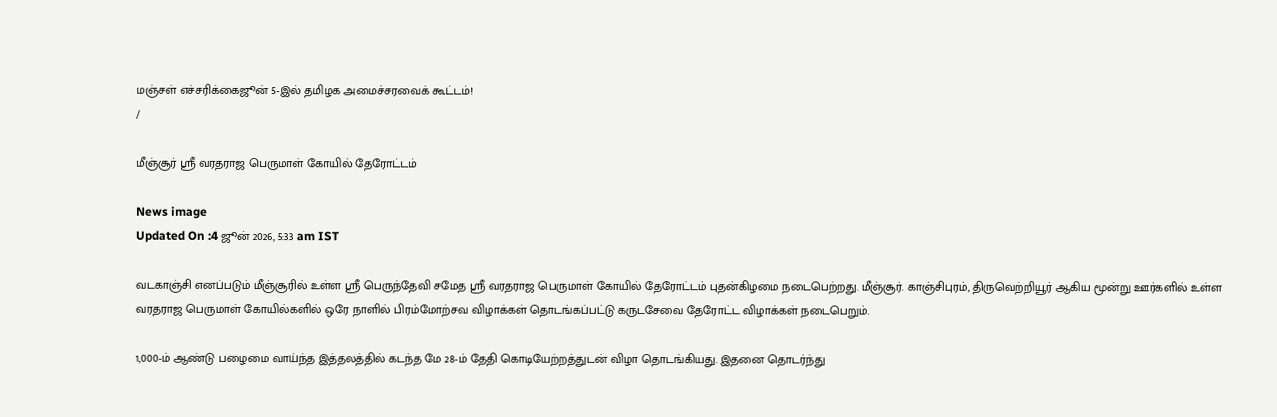மஞ்சள் எச்சரிக்கைஜூன் 5-இல் தமிழக அமைச்சரவைக் கூட்டம்!
/

மீஞ்சூர் ஸ்ரீ வரதராஜ பெருமாள் கோயில் தேரோட்டம்

News image
Updated On :4 ஜூன் 2026, 5:33 am IST

வடகாஞ்சி எனப்படும் மீஞ்சூரில் உள்ள ஸ்ரீ பெருந்தேவி சமேத ஸ்ரீ வரதராஜ பெருமாள் கோயில் தேரோட்டம் புதன்கிழமை நடைபெற்றது. மீஞ்சூர். காஞ்சிபுரம், திருவெற்றியூர் ஆகிய மூன்று ஊர்களில் உள்ள வரதராஜ பெருமாள் கோயில்களில் ஒரே நாளில் பிரம்மோற்சவ விழாக்கள் தொடங்கப்பட்டு கருடசேவை தேரோட்ட விழாக்கள் நடைபெறும்.

1,000-ம் ஆண்டு பழைமை வாய்ந்த இத்தலத்தில் கடந்த மே 28-ம் தேதி கொடியேற்றத்துடன் விழா தொடங்கியது. இதனை தொடர்ந்து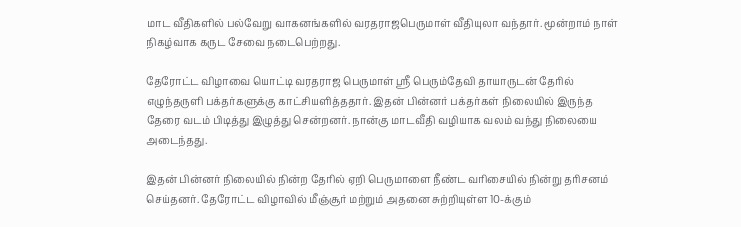மாட வீதிகளில் பல்வேறு வாகனங்களில் வரதராஜபெருமாள் வீதியுலா வந்தார். மூன்றாம் நாள் நிகழ்வாக கருட சேவை நடைபெற்றது.

தேரோட்ட விழாவை யொட்டி வரதராஜ பெருமாள் ஸ்ரீ பெரும்தேவி தாயாருடன் தேரில் எழுந்தருளி பக்தர்களுக்கு காட்சியளித்ததார். இதன் பின்னர் பக்தர்கள் நிலையில் இருந்த தேரை வடம் பிடித்து இழுத்து சென்றனர். நான்கு மாடவீதி வழியாக வலம் வந்து நிலையை அடைந்தது.

இதன் பின்னர் நிலையில் நின்ற தேரில் ஏறி பெருமாளை நீண்ட வரிசையில் நின்று தரிசனம் செய்தனர். தேரோட்ட விழாவில் மீஞ்சூர் மற்றும் அதனை சுற்றியுள்ள 10-க்கும்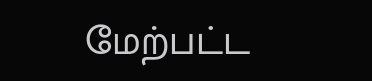மேற்பட்ட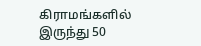கிராமங்களில் இருந்து 50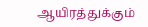ஆயிரத்துக்கும்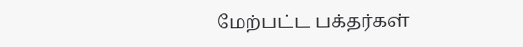மேற்பட்ட பக்தர்கள்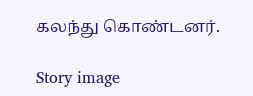கலந்து கொண்டனர்.

Story image